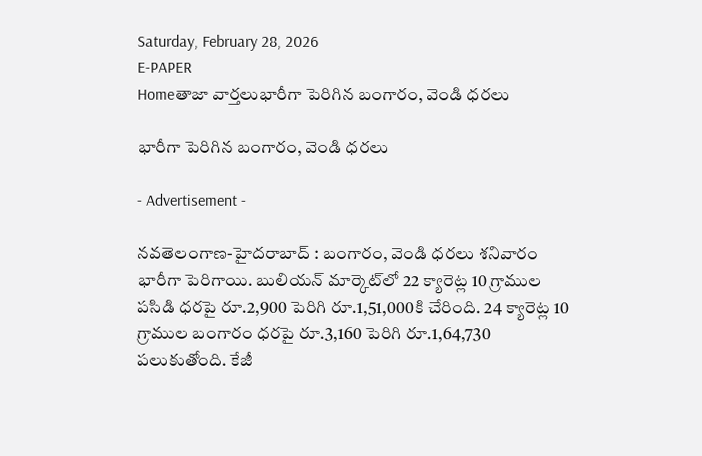Saturday, February 28, 2026
E-PAPER
Homeతాజా వార్తలుభారీగా పెరిగిన బంగారం, వెండి ధరలు

భారీగా పెరిగిన బంగారం, వెండి ధరలు

- Advertisement -

న‌వ‌తెలంగాణ‌-హైద‌రాబాద్ : బంగారం, వెండి ధరలు శనివారం భారీగా పెరిగాయి. బులియన్ మార్కెట్‌లో 22 క్యారెట్ల 10 గ్రాముల పసిడి ధరపై రూ.2,900 పెరిగి రూ.1,51,000కి చేరింది. 24 క్యారెట్ల 10 గ్రాముల బంగారం ధరపై రూ.3,160 పెరిగి రూ.1,64,730 పలుకుతోంది. కేజీ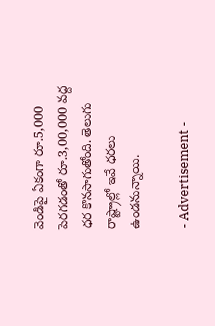వెండిపై ఏకంగా రూ.5,000 పెరగడంతో రూ.3,00,000 వద్ద ధర కొనసాగుతోంది. తెలుగు రాష్ట్రాల్లో ఇవే ధరలు ఉండనున్నాయి.

- Advertisement -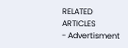RELATED ARTICLES
- Advertisment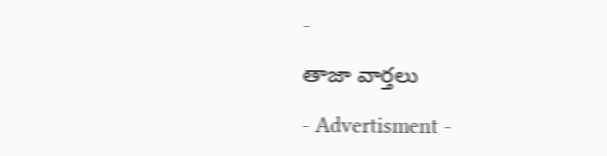-

తాజా వార్తలు

- Advertisment -